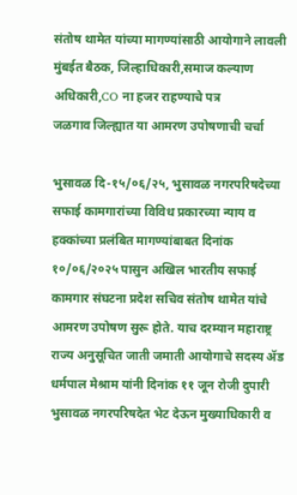संतोष थामेत यांच्या मागण्यांसाठी आयोगाने लावली मुंबईत बैठक, जिल्हाधिकारी,समाज कल्याण अधिकारी,CO ना हजर राहण्याचे पत्र
जळगाव जिल्ह्यात या आमरण उपोषणाची चर्चा

भुसावळ दि-१५/०६/२५, भुसावळ नगरपरिषदेच्या सफाई कामगारांच्या विविध प्रकारच्या न्याय व हक्कांच्या प्रलंबित मागण्यांबाबत दिनांक १०/०६/२०२५ पासुन अखिल भारतीय सफाई कामगार संघटना प्रदेश सचिव संतोष थामेत यांचे आमरण उपोषण सुरू होते. याच दरम्यान महाराष्ट्र राज्य अनुसूचित जाती जमाती आयोगाचे सदस्य ॲड धर्मपाल मेश्राम यांनी दिनांक ११ जून रोजी दुपारी भुसावळ नगरपरिषदेत भेट देऊन मुख्याधिकारी व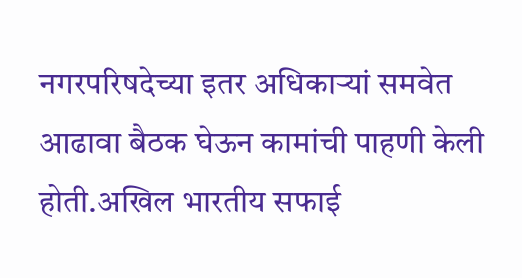नगरपरिषदेच्या इतर अधिकाऱ्यां समवेत आढावा बैठक घेऊन कामांची पाहणी केली होती.अखिल भारतीय सफाई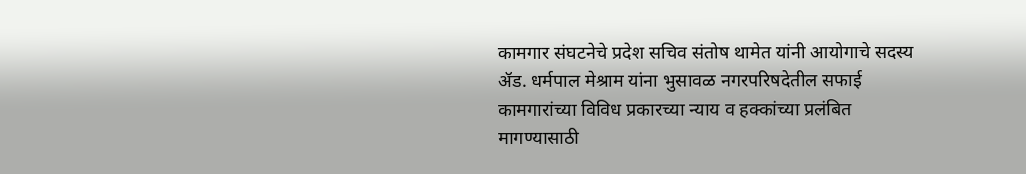कामगार संघटनेचे प्रदेश सचिव संतोष थामेत यांनी आयोगाचे सदस्य ॲड. धर्मपाल मेश्राम यांना भुसावळ नगरपरिषदेतील सफाई कामगारांच्या विविध प्रकारच्या न्याय व हक्कांच्या प्रलंबित मागण्यासाठी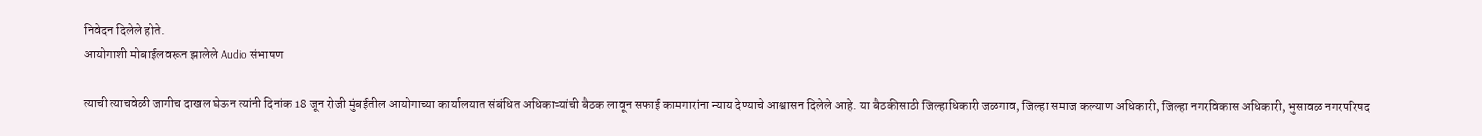निवेदन दिलेले होते.
आयोगाशी मोबाईलवरून झालेले Audio संभाषण

त्याची त्याचवेळी जागीच दाखल घेऊन त्यांनी दिनांक 18 जून रोजी मुंबईतील आयोगाच्या कार्यालयात संबंधित अधिकाऱ्यांची बैठक लावून सफाई कामगारांना न्याय देण्याचे आश्वासन दिलेले आहे. या बैठकीसाठी जिल्हाधिकारी जळगाव, जिल्हा समाज कल्याण अधिकारी, जिल्हा नगरविकास अधिकारी, भुसावळ नगरपरिषद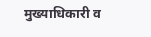मुख्याधिकारी व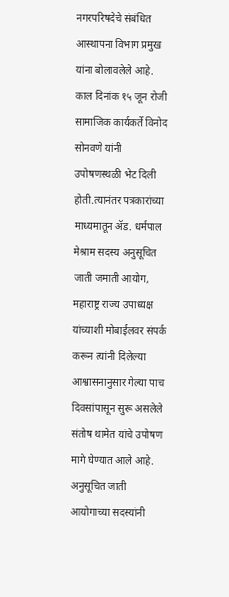नगरपरिषदेचे संबंधित आस्थापना विभाग प्रमुख यांना बोलावलेले आहे.
काल दिनांक १५ जून रोजी सामाजिक कार्यकर्ते विनोद सोनवणे यांनी उपोषणस्थळी भेट दिली होती.त्यानंतर पत्रकारांच्या माध्यमातून ॲड. धर्मपाल मेश्राम सदस्य अनुसूचित जाती जमाती आयोग, महाराष्ट्र राज्य उपाध्यक्ष यांच्याशी मोबाईलवर संपर्क करून त्यांनी दिलेल्या आश्वासनानुसार गेल्या पाच दिवसांपासून सुरू असलेले संतोष थामेत यांचे उपोषण मागे घेण्यात आले आहे. अनुसूचित जाती आयोगाच्या सदस्यांनी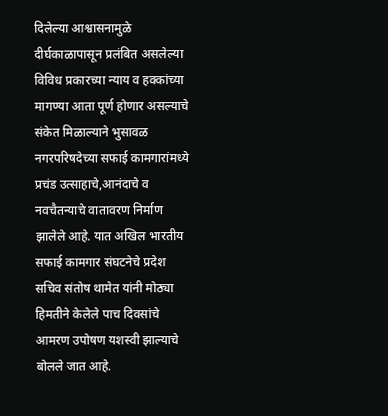दिलेल्या आश्वासनामुळे दीर्घकाळापासून प्रलंबित असलेल्या विविध प्रकारच्या न्याय व हक्कांच्या मागण्या आता पूर्ण होणार असल्याचे संकेत मिळाल्याने भुसावळ नगरपरिषदेच्या सफाई कामगारांमध्ये प्रचंड उत्साहाचे,आनंदाचे व नवचैतन्याचे वातावरण निर्माण झालेले आहे. यात अखिल भारतीय सफाई कामगार संघटनेचे प्रदेश सचिव संतोष थामेत यांनी मोठ्या हिमतीने केलेले पाच दिवसांचे आमरण उपोषण यशस्वी झाल्याचे बोलले जात आहे.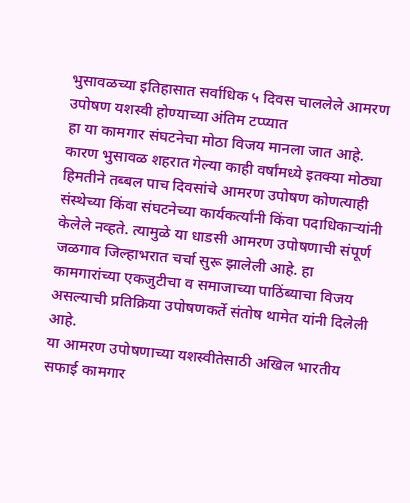भुसावळच्या इतिहासात सर्वाधिक ५ दिवस चाललेले आमरण उपोषण यशस्वी होण्याच्या अंतिम टप्प्यात
हा या कामगार संघटनेचा मोठा विजय मानला जात आहे. कारण भुसावळ शहरात गेल्या काही वर्षांमध्ये इतक्या मोठ्या हिमतीने तब्बल पाच दिवसांचे आमरण उपोषण कोणत्याही संस्थेच्या किंवा संघटनेच्या कार्यकर्त्यांनी किंवा पदाधिकाऱ्यांनी केलेले नव्हते. त्यामुळे या धाडसी आमरण उपोषणाची संपूर्ण जळगाव जिल्हाभरात चर्चा सुरू झालेली आहे. हा कामगारांच्या एकजुटीचा व समाजाच्या पाठिंब्याचा विजय असल्याची प्रतिक्रिया उपोषणकर्ते संतोष थामेत यांनी दिलेली आहे.
या आमरण उपोषणाच्या यशस्वीतेसाठी अखिल भारतीय सफाई कामगार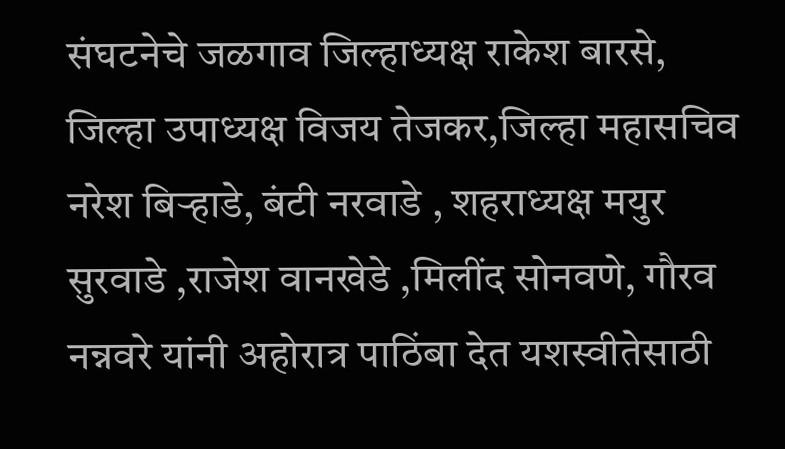संघटनेचे जळगाव जिल्हाध्यक्ष राकेश बारसे, जिल्हा उपाध्यक्ष विजय तेजकर,जिल्हा महासचिव नरेश बिऱ्हाडे, बंटी नरवाडे , शहराध्यक्ष मयुर सुरवाडे ,राजेश वानखेडे ,मिलींद सोनवणे, गौरव नन्नवरे यांनी अहोरात्र पाठिंबा देत यशस्वीतेसाठी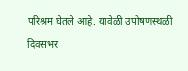परिश्रम घेतले आहे. यावेळी उपोषणस्थळी दिवसभर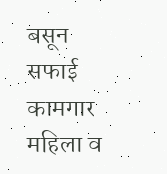बसून सफाई कामगार महिला व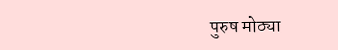पुरुष मोठ्या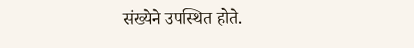संख्येने उपस्थित होते.